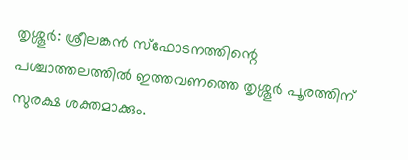തൃശ്ശൂർ: ശ്രീലങ്കൻ സ്ഫോടനത്തിന്റെ പശ്ചാത്തലത്തിൽ ഇത്തവണത്തെ തൃശ്ശൂർ പൂരത്തിന് സുരക്ഷ ശക്തമാക്കും.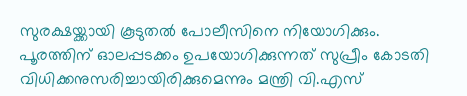സുരക്ഷയ്ക്കായി കൂടുതൽ പോലീസിനെ നിയോഗിക്കും. പൂരത്തിന് ഓലപ്പടക്കം ഉപയോഗിക്കുന്നത് സുപ്രീം കോടതി വിധിക്കനുസരിച്ചായിരിക്കുമെന്നും മന്ത്രി വി.എസ്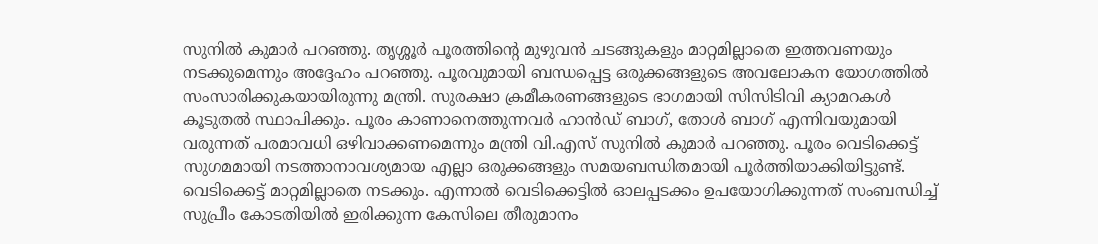സുനിൽ കുമാർ പറഞ്ഞു. തൃശ്ശൂർ പൂരത്തിന്റെ മുഴുവൻ ചടങ്ങുകളും മാറ്റമില്ലാതെ ഇത്തവണയും നടക്കുമെന്നും അദ്ദേഹം പറഞ്ഞു. പൂരവുമായി ബന്ധപ്പെട്ട ഒരുക്കങ്ങളുടെ അവലോകന യോഗത്തിൽ സംസാരിക്കുകയായിരുന്നു മന്ത്രി. സുരക്ഷാ ക്രമീകരണങ്ങളുടെ ഭാഗമായി സിസിടിവി ക്യാമറകൾ കൂടുതൽ സ്ഥാപിക്കും. പൂരം കാണാനെത്തുന്നവർ ഹാൻഡ് ബാഗ്, തോൾ ബാഗ് എന്നിവയുമായി വരുന്നത് പരമാവധി ഒഴിവാക്കണമെന്നും മന്ത്രി വി.എസ് സുനിൽ കുമാർ പറഞ്ഞു. പൂരം വെടിക്കെട്ട് സുഗമമായി നടത്താനാവശ്യമായ എല്ലാ ഒരുക്കങ്ങളും സമയബന്ധിതമായി പൂർത്തിയാക്കിയിട്ടുണ്ട്. വെടിക്കെട്ട് മാറ്റമില്ലാതെ നടക്കും. എന്നാൽ വെടിക്കെട്ടിൽ ഓലപ്പടക്കം ഉപയോഗിക്കുന്നത് സംബന്ധിച്ച് സുപ്രീം കോടതിയിൽ ഇരിക്കുന്ന കേസിലെ തീരുമാനം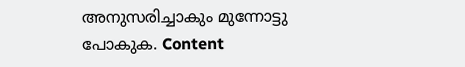അനുസരിച്ചാകും മുന്നോട്ടു പോകുക. Content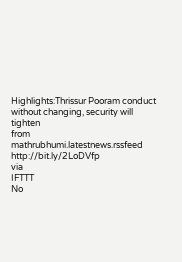Highlights:Thrissur Pooram conduct without changing, security will tighten
from mathrubhumi.latestnews.rssfeed http://bit.ly/2LoDVfp
via
IFTTT
No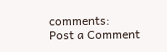comments:
Post a Comment